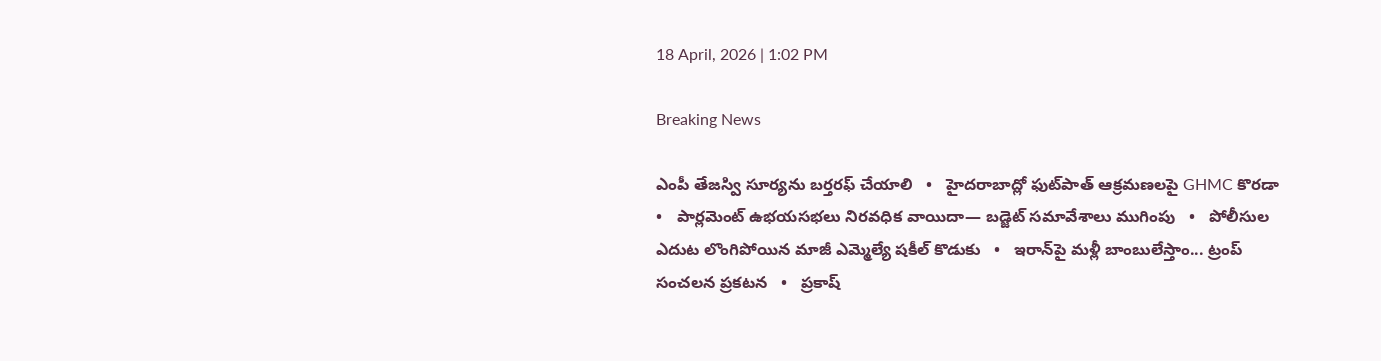18 April, 2026 | 1:02 PM

Breaking News

ఎంపీ తేజస్వి సూర్యను బర్తరఫ్ చేయాలి   •   హైదరాబాద్లో ఫుట్‌పాత్ ఆక్రమణలపై GHMC కొరడా   •   పార్లమెంట్‌ ఉభయసభలు నిరవధిక వాయిదా— బడ్జెట్ సమావేశాలు ముగింపు   •   పోలీసుల ఎదుట లొంగిపోయిన మాజీ ఎమ్మెల్యే షకీల్ కొడుకు   •   ఇరాన్‌పై మళ్లీ బాంబులేస్తాం... ట్రంప్‌ సంచలన ప్రకటన   •   ప్రకాష్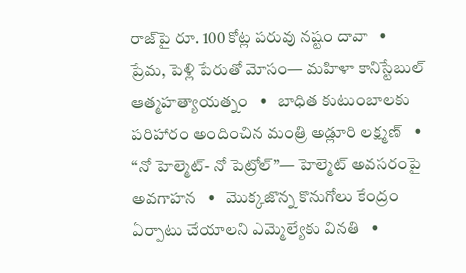రాజ్‌పై రూ. 100 కోట్ల పరువు నష్టం దావా   •   ప్రేమ, పెళ్లి పేరుతో మోసం— మహిళా కానిస్టేబుల్ ఆత్మహత్యాయత్నం   •   బాధిత కుటుంబాలకు పరిహారం అందించిన మంత్రి అడ్లూరి లక్ష్మణ్   •   “నో హెల్మెట్- నో పెట్రోల్”— హెల్మెట్ అవసరంపై అవగాహన   •   మొక్కజొన్న కొనుగోలు కేంద్రం ఏర్పాటు చేయాలని ఎమ్మెల్యేకు వినతి   •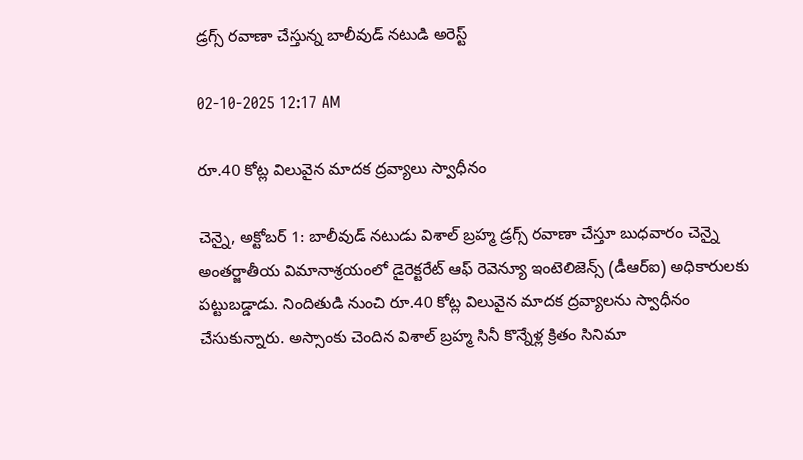డ్రగ్స్ రవాణా చేస్తున్న బాలీవుడ్ నటుడి అరెస్ట్

02-10-2025 12:17 AM

రూ.40 కోట్ల విలువైన మాదక ద్రవ్యాలు స్వాధీనం

చెన్నై, అక్టోబర్ 1: బాలీవుడ్ నటుడు విశాల్ బ్రహ్మ డ్రగ్స్ రవాణా చేస్తూ బుధవారం చెన్నై అంతర్జాతీయ విమానాశ్రయంలో డైరెక్టరేట్ ఆఫ్ రెవెన్యూ ఇంటెలిజెన్స్ (డీఆర్‌ఐ) అధికారులకు పట్టుబడ్డాడు. నిందితుడి నుంచి రూ.40 కోట్ల విలువైన మాదక ద్రవ్యాలను స్వాధీనం చేసుకున్నారు. అస్సాంకు చెందిన విశాల్ బ్రహ్మ సినీ కొన్నేళ్ల క్రితం సినిమా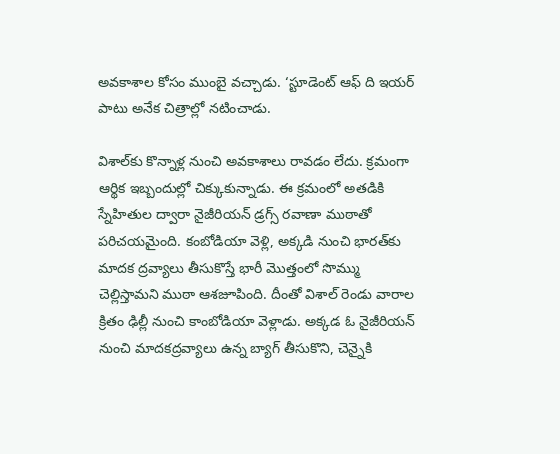అవకాశాల కోసం ముంబై వచ్చాడు. ‘స్టూడెంట్ ఆఫ్ ది ఇయర్  పాటు అనేక చిత్రాల్లో నటించాడు.

విశాల్‌కు కొన్నాళ్ల నుంచి అవకాశాలు రావడం లేదు. క్రమంగా ఆర్థిక ఇబ్బందుల్లో చిక్కుకున్నాడు. ఈ క్రమంలో అతడికి స్నేహితుల ద్వారా నైజీరియన్ డ్రగ్స్ రవాణా ముఠాతో పరిచయమైంది. కంబోడియా వెళ్లి, అక్కడి నుంచి భారత్‌కు మాదక ద్రవ్యాలు తీసుకొస్తే భారీ మొత్తంలో సొమ్ము చెల్లిస్తామని ముఠా ఆశజూపింది. దీంతో విశాల్ రెండు వారాల క్రితం ఢిల్లీ నుంచి కాంబోడియా వెళ్లాడు. అక్కడ ఓ నైజీరియన్  నుంచి మాదకద్రవ్యాలు ఉన్న బ్యాగ్ తీసుకొని, చెన్నైకి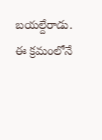బయల్దేరాడు. ఈ క్రమంలోనే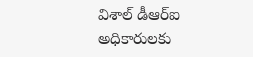విశాల్ డీఆర్‌ఐ అధికారులకు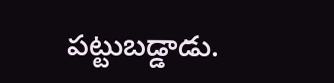పట్టుబడ్డాడు.